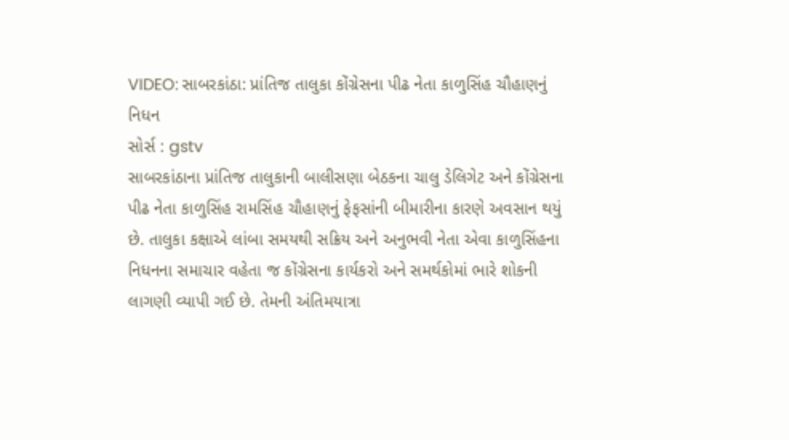VIDEO: સાબરકાંઠા: પ્રાંતિજ તાલુકા કોંગ્રેસના પીઢ નેતા કાળુસિંહ ચૌહાણનું નિધન
સોર્સ : gstv
સાબરકાંઠાના પ્રાંતિજ તાલુકાની બાલીસણા બેઠકના ચાલુ ડેલિગેટ અને કોંગ્રેસના પીઢ નેતા કાળુસિંહ રામસિંહ ચૌહાણનું ફેફસાંની બીમારીના કારણે અવસાન થયું છે. તાલુકા કક્ષાએ લાંબા સમયથી સક્રિય અને અનુભવી નેતા એવા કાળુસિંહના નિધનના સમાચાર વહેતા જ કોંગ્રેસના કાર્યકરો અને સમર્થકોમાં ભારે શોકની લાગણી વ્યાપી ગઈ છે. તેમની અંતિમયાત્રા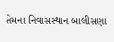તેમના નિવાસસ્થાન બાલીસણા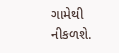ગામેથી નીકળશે.